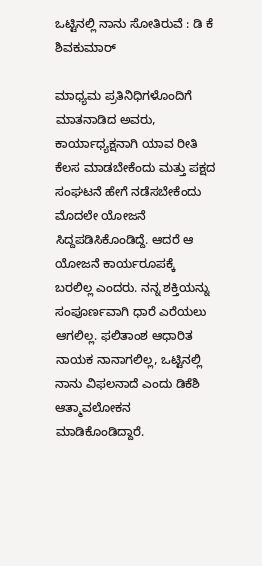ಒಟ್ಟಿನಲ್ಲಿ ನಾನು ಸೋತಿರುವೆ : ಡಿ ಕೆ ಶಿವಕುಮಾರ್

ಮಾಧ್ಯಮ ಪ್ರತಿನಿಧಿಗಳೊಂದಿಗೆ ಮಾತನಾಡಿದ ಅವರು, ಕಾರ್ಯಾಧ್ಯಕ್ಷನಾಗಿ ಯಾವ ರೀತಿ ಕೆಲಸ ಮಾಡಬೇಕೆಂದು ಮತ್ತು ಪಕ್ಷದ ಸಂಘಟನೆ ಹೇಗೆ ನಡೆಸಬೇಕೆಂದು ಮೊದಲೇ ಯೋಜನೆ ಸಿದ್ದಪಡಿಸಿಕೊಂಡಿದ್ದೆ. ಆದರೆ ಆ ಯೋಜನೆ ಕಾರ್ಯರೂಪಕ್ಕೆ ಬರಲಿಲ್ಲ ಎಂದರು. ನನ್ನ ಶಕ್ತಿಯನ್ನು ಸಂಪೂರ್ಣವಾಗಿ ಧಾರೆ ಎರೆಯಲು ಆಗಲಿಲ್ಲ. ಫಲಿತಾಂಶ ಆಧಾರಿತ ನಾಯಕ ನಾನಾಗಲಿಲ್ಲ, ಒಟ್ಟಿನಲ್ಲಿ ನಾನು ವಿಫಲನಾದೆ ಎಂದು ಡಿಕೆಶಿ ಆತ್ಮಾವಲೋಕನ ಮಾಡಿಕೊಂಡಿದ್ದಾರೆ.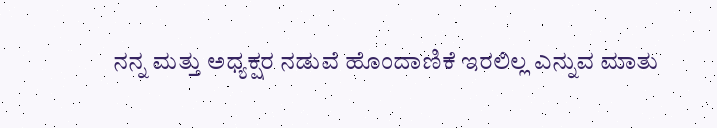ನನ್ನ ಮತ್ತು ಅಧ್ಯಕ್ಷರ ನಡುವೆ ಹೊಂದಾಣಿಕೆ ಇರಲಿಲ್ಲ ಎನ್ನುವ ಮಾತು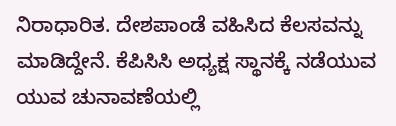ನಿರಾಧಾರಿತ. ದೇಶಪಾಂಡೆ ವಹಿಸಿದ ಕೆಲಸವನ್ನು ಮಾಡಿದ್ದೇನೆ. ಕೆಪಿಸಿಸಿ ಅಧ್ಯಕ್ಷ ಸ್ಥಾನಕ್ಕೆ ನಡೆಯುವ ಯುವ ಚುನಾವಣೆಯಲ್ಲಿ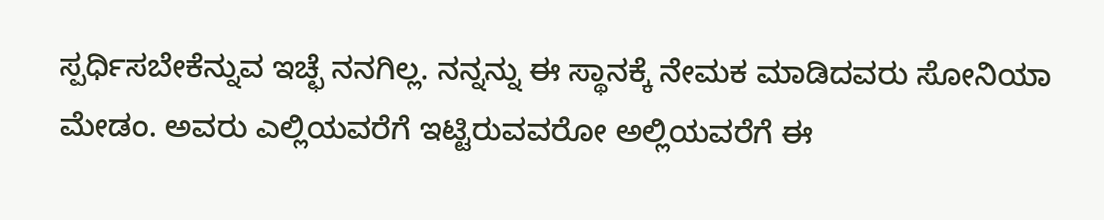ಸ್ಪರ್ಧಿಸಬೇಕೆನ್ನುವ ಇಚ್ಛೆ ನನಗಿಲ್ಲ. ನನ್ನನ್ನು ಈ ಸ್ಥಾನಕ್ಕೆ ನೇಮಕ ಮಾಡಿದವರು ಸೋನಿಯಾ ಮೇಡಂ. ಅವರು ಎಲ್ಲಿಯವರೆಗೆ ಇಟ್ಟಿರುವವರೋ ಅಲ್ಲಿಯವರೆಗೆ ಈ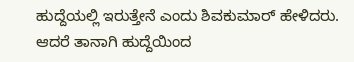ಹುದ್ದೆಯಲ್ಲಿ ಇರುತ್ತೇನೆ ಎಂದು ಶಿವಕುಮಾರ್ ಹೇಳಿದರು. ಆದರೆ ತಾನಾಗಿ ಹುದ್ದೆಯಿಂದ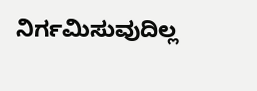ನಿರ್ಗಮಿಸುವುದಿಲ್ಲ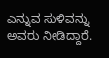ಎನ್ನುವ ಸುಳಿವನ್ನು ಅವರು ನೀಡಿದ್ದಾರೆ.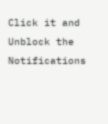Click it and Unblock the Notifications